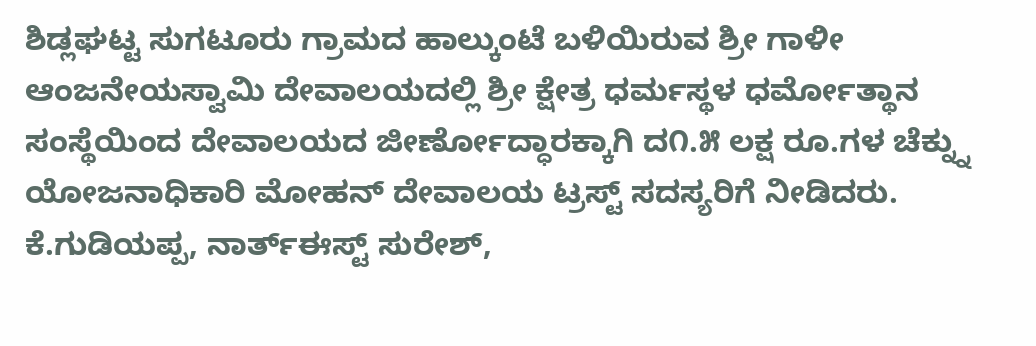ಶಿಡ್ಲಘಟ್ಟ ಸುಗಟೂರು ಗ್ರಾಮದ ಹಾಲ್ಕುಂಟೆ ಬಳಿಯಿರುವ ಶ್ರೀ ಗಾಳೀ ಆಂಜನೇಯಸ್ವಾಮಿ ದೇವಾಲಯದಲ್ಲಿ ಶ್ರೀ ಕ್ಷೇತ್ರ ಧರ್ಮಸ್ಥಳ ಧರ್ಮೋತ್ಥಾನ ಸಂಸ್ಥೆಯಿಂದ ದೇವಾಲಯದ ಜೀರ್ಣೋದ್ಧಾರಕ್ಕಾಗಿ ದ೧.೫ ಲಕ್ಷ ರೂ.ಗಳ ಚೆಕ್ನ್ನು ಯೋಜನಾಧಿಕಾರಿ ಮೋಹನ್ ದೇವಾಲಯ ಟ್ರಸ್ಟ್ ಸದಸ್ಯರಿಗೆ ನೀಡಿದರು. ಕೆ.ಗುಡಿಯಪ್ಪ, ನಾರ್ತ್ಈಸ್ಟ್ ಸುರೇಶ್,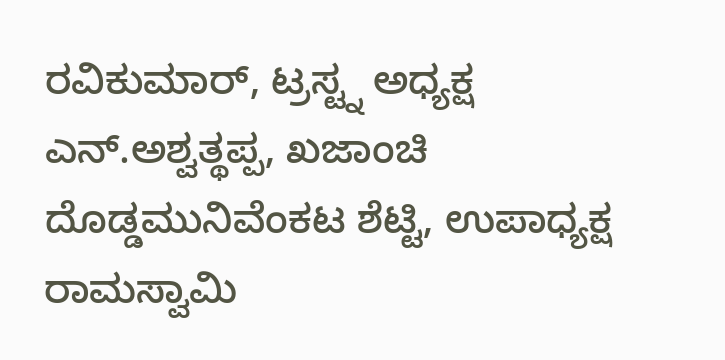ರವಿಕುಮಾರ್, ಟ್ರಸ್ಟ್ನ ಅಧ್ಯಕ್ಷ ಎನ್.ಅಶ್ವತ್ಥಪ್ಪ, ಖಜಾಂಚಿ ದೊಡ್ಡಮುನಿವೆಂಕಟ ಶೆಟ್ಟಿ, ಉಪಾಧ್ಯಕ್ಷ ರಾಮಸ್ವಾಮಿ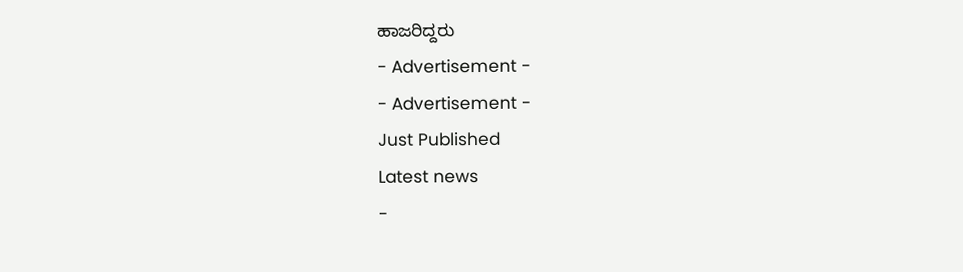ಹಾಜರಿದ್ದರು
- Advertisement -
- Advertisement -
Just Published
Latest news
-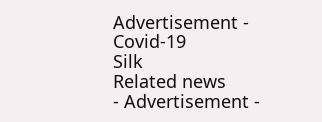Advertisement -
Covid-19
Silk
Related news
- Advertisement -